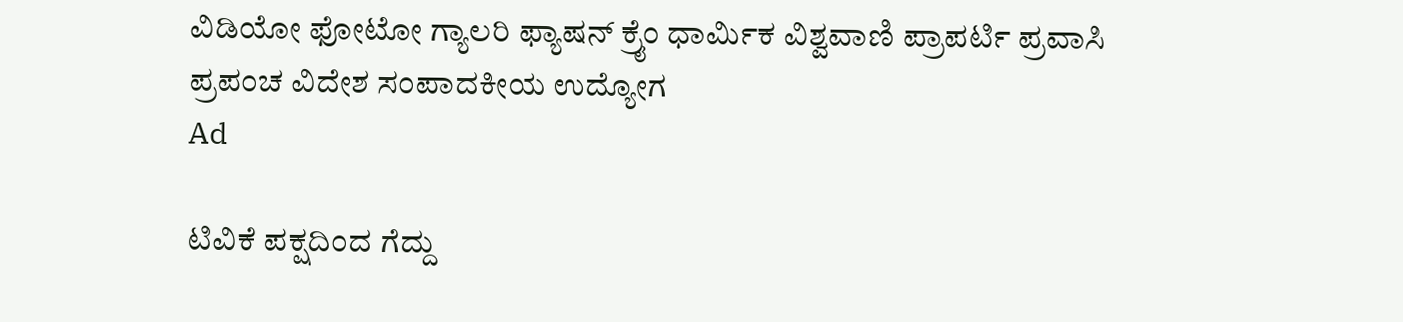ವಿಡಿಯೋ ಫೋಟೋ ಗ್ಯಾಲರಿ ಫ್ಯಾಷನ್ ಕ್ರೈಂ ಧಾರ್ಮಿಕ ವಿಶ್ವವಾಣಿ ಪ್ರಾಪರ್ಟಿ ಪ್ರವಾಸಿ ಪ್ರಪಂಚ ವಿದೇಶ ಸಂಪಾದಕೀಯ ಉದ್ಯೋಗ
Ad

ಟಿವಿಕೆ ಪಕ್ಷದಿಂದ ಗೆದ್ದು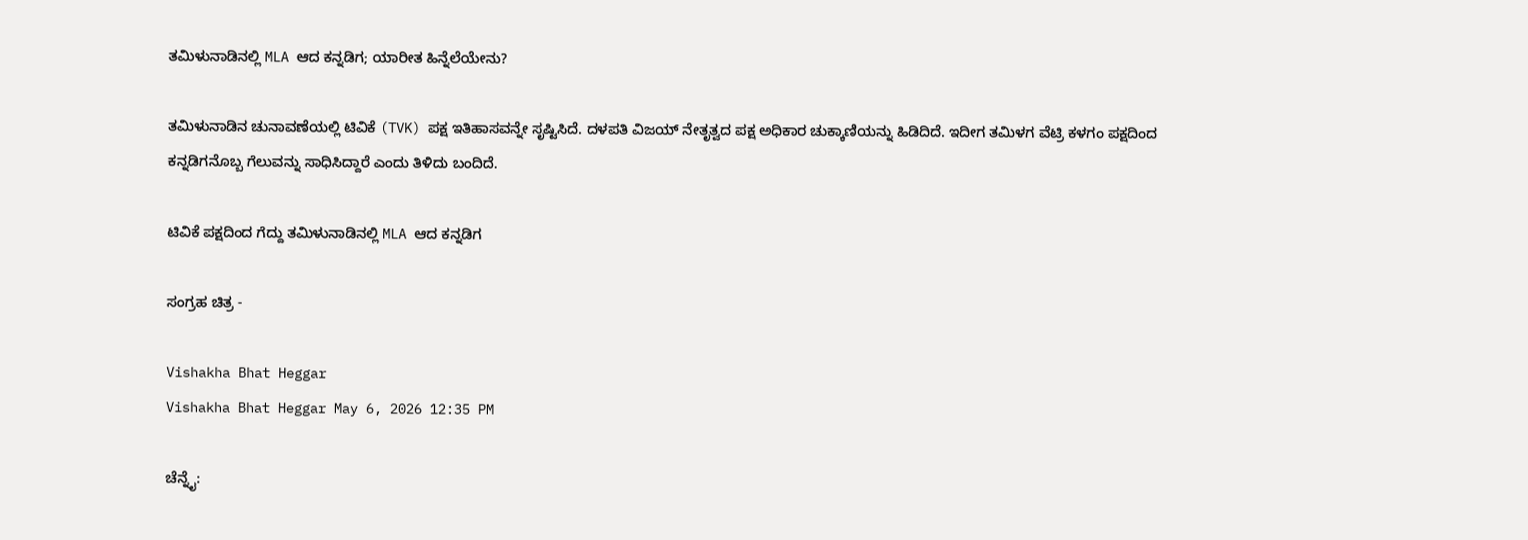ತಮಿಳುನಾಡಿನಲ್ಲಿ MLA ಆದ ಕನ್ನಡಿಗ; ಯಾರೀತ ಹಿನ್ನೆಲೆಯೇನು?

ತಮಿಳುನಾಡಿನ ಚುನಾವಣೆಯಲ್ಲಿ ಟಿವಿಕೆ (TVK) ಪಕ್ಷ ಇತಿಹಾಸವನ್ನೇ ಸೃಷ್ಟಿಸಿದೆ. ದಳಪತಿ ವಿಜಯ್‌ ನೇತೃತ್ವದ ಪಕ್ಷ ಅಧಿಕಾರ ಚುಕ್ಕಾಣಿಯನ್ನು ಹಿಡಿದಿದೆ. ಇದೀಗ ತಮಿಳಗ ವೆಟ್ರಿ ಕಳಗಂ ಪಕ್ಷದಿಂದ ಕನ್ನಡಿಗನೊಬ್ಬ ಗೆಲುವನ್ನು ಸಾಧಿಸಿದ್ದಾರೆ ಎಂದು ತಿಳಿದು ಬಂದಿದೆ.

ಟಿವಿಕೆ ಪಕ್ಷದಿಂದ ಗೆದ್ದು ತಮಿಳುನಾಡಿನಲ್ಲಿ MLA ಆದ ಕನ್ನಡಿಗ

ಸಂಗ್ರಹ ಚಿತ್ರ -

Vishakha Bhat Heggar
Vishakha Bhat Heggar May 6, 2026 12:35 PM

ಚೆನ್ನೈ: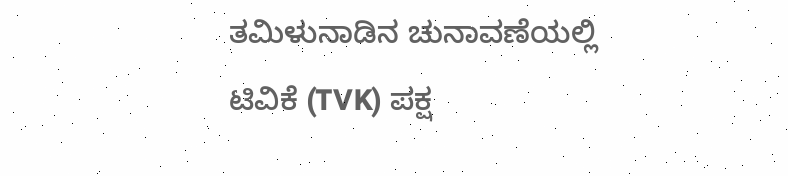ತಮಿಳುನಾಡಿನ ಚುನಾವಣೆಯಲ್ಲಿ ಟಿವಿಕೆ (TVK) ಪಕ್ಷ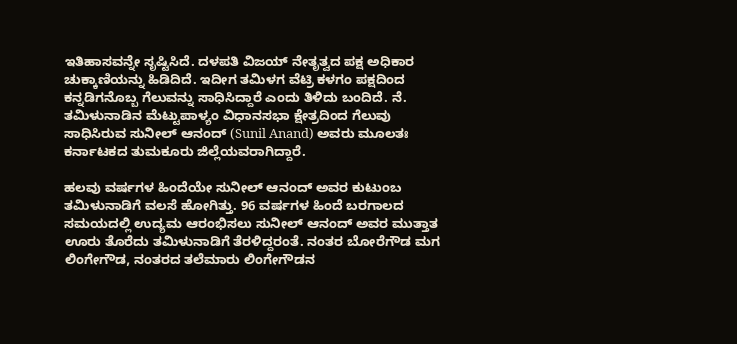ಇತಿಹಾಸವನ್ನೇ ಸೃಷ್ಟಿಸಿದೆ. ದಳಪತಿ ವಿಜಯ್‌ ನೇತೃತ್ವದ ಪಕ್ಷ ಅಧಿಕಾರ ಚುಕ್ಕಾಣಿಯನ್ನು ಹಿಡಿದಿದೆ. ಇದೀಗ ತಮಿಳಗ ವೆಟ್ರಿ ಕಳಗಂ ಪಕ್ಷದಿಂದ ಕನ್ನಡಿಗನೊಬ್ಬ ಗೆಲುವನ್ನು ಸಾಧಿಸಿದ್ದಾರೆ ಎಂದು ತಿಳಿದು ಬಂದಿದೆ. ನೆ. ತಮಿಳುನಾಡಿನ ಮೆಟ್ಟುಪಾಳ್ಯಂ ವಿಧಾನಸಭಾ ಕ್ಷೇತ್ರದಿಂದ ಗೆಲುವು ಸಾಧಿಸಿರುವ ಸುನೀಲ್ ಆನಂದ್ (Sunil Anand) ಅವರು ಮೂಲತಃ ಕರ್ನಾಟಕದ ತುಮಕೂರು ಜಿಲ್ಲೆಯವರಾಗಿದ್ದಾರೆ.

ಹಲವು ವರ್ಷಗಳ ಹಿಂದೆಯೇ ಸುನೀಲ್ ಆನಂದ್ ಅವರ ಕುಟುಂಬ ತಮಿಳುನಾಡಿಗೆ ವಲಸೆ ಹೋಗಿತ್ತು. 96 ವರ್ಷಗಳ ಹಿಂದೆ ಬರಗಾಲದ ಸಮಯದಲ್ಲಿ ಉದ್ಯಮ ಆರಂಭಿಸಲು ಸುನೀಲ್ ಆನಂದ್ ಅವರ ಮುತ್ತಾತ ಊರು ತೊರೆದು ತಮಿಳುನಾಡಿಗೆ ತೆರಳಿದ್ದರಂತೆ. ನಂತರ ಬೋರೆಗೌಡ ಮಗ ಲಿಂಗೇಗೌಡ, ನಂತರದ ತಲೆಮಾರು ಲಿಂಗೇಗೌಡನ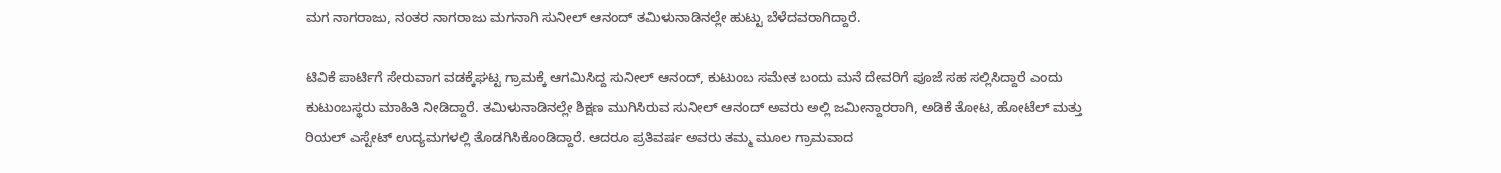ಮಗ ನಾಗರಾಜು, ನಂತರ ನಾಗರಾಜು ಮಗನಾಗಿ ಸುನೀಲ್ ಆನಂದ್ ತಮಿಳುನಾಡಿನಲ್ಲೇ ಹುಟ್ಟು ಬೆಳೆದವರಾಗಿದ್ದಾರೆ.

ಟಿವಿಕೆ ಪಾರ್ಟಿಗೆ ಸೇರುವಾಗ ವಡಕ್ಕೆಘಟ್ಟ ಗ್ರಾಮಕ್ಕೆ ಆಗಮಿಸಿದ್ದ ಸುನೀಲ್ ಆನಂದ್, ಕುಟುಂಬ ಸಮೇತ ಬಂದು ಮನೆ ದೇವರಿಗೆ ಪೂಜೆ ಸಹ ಸಲ್ಲಿಸಿದ್ದಾರೆ ಎಂದು ಕುಟುಂಬಸ್ಥರು ಮಾಹಿತಿ ನೀಡಿದ್ದಾರೆ. ತಮಿಳುನಾಡಿನಲ್ಲೇ ಶಿಕ್ಷಣ ಮುಗಿಸಿರುವ ಸುನೀಲ್ ಆನಂದ್ ಅವರು ಅಲ್ಲಿ ಜಮೀನ್ದಾರರಾಗಿ, ಅಡಿಕೆ ತೋಟ, ಹೋಟೆಲ್ ಮತ್ತು ರಿಯಲ್ ಎಸ್ಟೇಟ್ ಉದ್ಯಮಗಳಲ್ಲಿ ತೊಡಗಿಸಿಕೊಂಡಿದ್ದಾರೆ. ಆದರೂ ಪ್ರತಿವರ್ಷ ಅವರು ತಮ್ಮ ಮೂಲ ಗ್ರಾಮವಾದ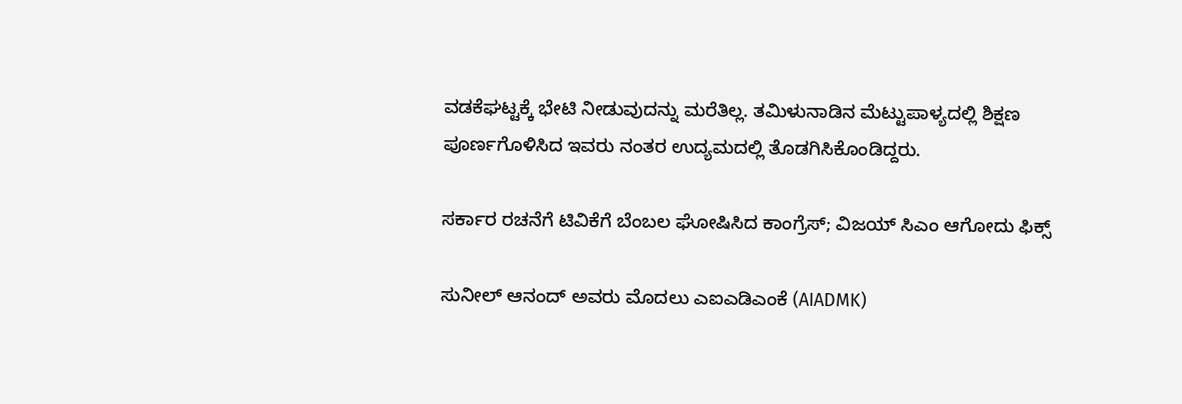ವಡಕೆಘಟ್ಟಕ್ಕೆ ಭೇಟಿ ನೀಡುವುದನ್ನು ಮರೆತಿಲ್ಲ. ತಮಿಳುನಾಡಿನ ಮೆಟ್ಟುಪಾಳ್ಯದಲ್ಲಿ ಶಿಕ್ಷಣ ಪೂರ್ಣಗೊಳಿಸಿದ ಇವರು ನಂತರ ಉದ್ಯಮದಲ್ಲಿ ತೊಡಗಿಸಿಕೊಂಡಿದ್ದರು.

ಸರ್ಕಾರ ರಚನೆಗೆ ಟಿವಿಕೆಗೆ ಬೆಂಬಲ ಘೋಷಿಸಿದ ಕಾಂಗ್ರೆಸ್‌; ವಿಜಯ್‌ ಸಿಎಂ ಆಗೋದು ಫಿಕ್ಸ್‌

ಸುನೀಲ್ ಆನಂದ್ ಅವರು ಮೊದಲು ಎಐಎಡಿಎಂಕೆ (AIADMK)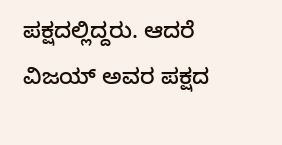ಪಕ್ಷದಲ್ಲಿದ್ದರು. ಆದರೆ ವಿಜಯ್ ಅವರ ಪಕ್ಷದ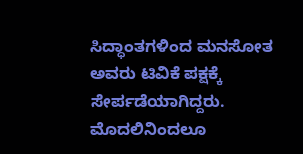ಸಿದ್ಧಾಂತಗಳಿಂದ ಮನಸೋತ ಅವರು ಟಿವಿಕೆ ಪಕ್ಷಕ್ಕೆ ಸೇರ್ಪಡೆಯಾಗಿದ್ದರು. ಮೊದಲಿನಿಂದಲೂ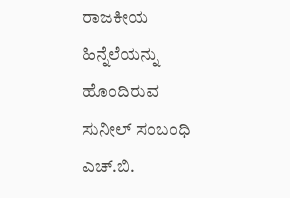ರಾಜಕೀಯ ಹಿನ್ನೆಲೆಯನ್ನು ಹೊಂದಿರುವ ಸುನೀಲ್ ಸಂಬಂಧಿ ಎಚ್.ಬಿ.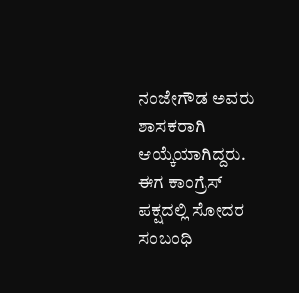ನಂಜೇಗೌಡ ಅವರು ಶಾಸಕರಾಗಿ ಆಯ್ಕೆಯಾಗಿದ್ದರು. ಈಗ ಕಾಂಗ್ರೆಸ್ ಪಕ್ಷದಲ್ಲಿ ಸೋದರ ಸಂಬಂಧಿ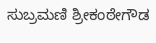ಸುಬ್ರಮಣಿ ಶ್ರೀಕಂಠೇಗೌಡ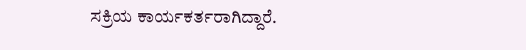ಸಕ್ರಿಯ ಕಾರ್ಯಕರ್ತರಾಗಿದ್ದಾರೆ.